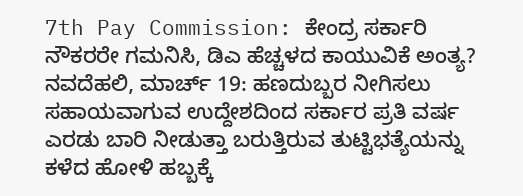7th Pay Commission: ಕೇಂದ್ರ ಸರ್ಕಾರಿ ನೌಕರರೇ ಗಮನಿಸಿ, ಡಿಎ ಹೆಚ್ಚಳದ ಕಾಯುವಿಕೆ ಅಂತ್ಯ?
ನವದೆಹಲಿ, ಮಾರ್ಚ್ 19: ಹಣದುಬ್ಬರ ನೀಗಿಸಲು ಸಹಾಯವಾಗುವ ಉದ್ದೇಶದಿಂದ ಸರ್ಕಾರ ಪ್ರತಿ ವರ್ಷ ಎರಡು ಬಾರಿ ನೀಡುತ್ತಾ ಬರುತ್ತಿರುವ ತುಟ್ಟಿಭತ್ಯೆಯನ್ನು ಕಳೆದ ಹೋಳಿ ಹಬ್ಬಕ್ಕೆ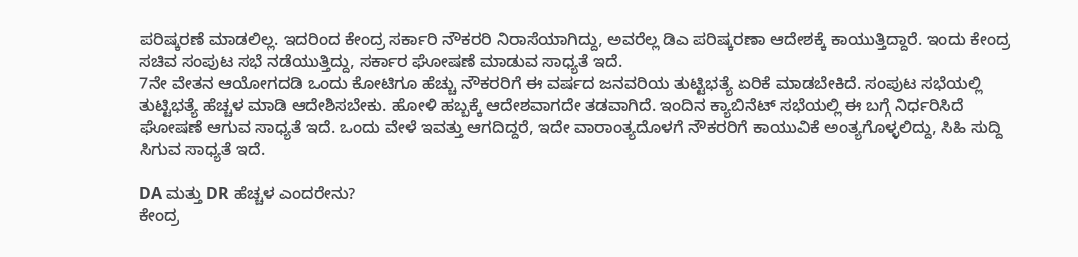ಪರಿಷ್ಕರಣೆ ಮಾಡಲಿಲ್ಲ. ಇದರಿಂದ ಕೇಂದ್ರ ಸರ್ಕಾರಿ ನೌಕರರಿ ನಿರಾಸೆಯಾಗಿದ್ದು, ಅವರೆಲ್ಲ ಡಿಎ ಪರಿಷ್ಕರಣಾ ಆದೇಶಕ್ಕೆ ಕಾಯುತ್ತಿದ್ದಾರೆ. ಇಂದು ಕೇಂದ್ರ ಸಚಿವ ಸಂಪುಟ ಸಭೆ ನಡೆಯುತ್ತಿದ್ದು, ಸರ್ಕಾರ ಘೋಷಣೆ ಮಾಡುವ ಸಾಧ್ಯತೆ ಇದೆ.
7ನೇ ವೇತನ ಆಯೋಗದಡಿ ಒಂದು ಕೋಟಿಗೂ ಹೆಚ್ಚು ನೌಕರರಿಗೆ ಈ ವರ್ಷದ ಜನವರಿಯ ತುಟ್ಟಿಭತ್ಯೆ ಏರಿಕೆ ಮಾಡಬೇಕಿದೆ. ಸಂಪುಟ ಸಭೆಯಲ್ಲಿ ತುಟ್ಟಿಭತ್ಯೆ ಹೆಚ್ಚಳ ಮಾಡಿ ಆದೇಶಿಸಬೇಕು. ಹೋಳಿ ಹಬ್ಬಕ್ಕೆ ಆದೇಶವಾಗದೇ ತಡವಾಗಿದೆ. ಇಂದಿನ ಕ್ಯಾಬಿನೆಟ್ ಸಭೆಯಲ್ಲಿ ಈ ಬಗ್ಗೆ ನಿರ್ಧರಿಸಿದೆ ಘೋಷಣೆ ಆಗುವ ಸಾಧ್ಯತೆ ಇದೆ. ಒಂದು ವೇಳೆ ಇವತ್ತು ಆಗದಿದ್ದರೆ, ಇದೇ ವಾರಾಂತ್ಯದೊಳಗೆ ನೌಕರರಿಗೆ ಕಾಯುವಿಕೆ ಅಂತ್ಯಗೊಳ್ಳಲಿದ್ದು, ಸಿಹಿ ಸುದ್ದಿ ಸಿಗುವ ಸಾಧ್ಯತೆ ಇದೆ.

DA ಮತ್ತು DR ಹೆಚ್ಚಳ ಎಂದರೇನು?
ಕೇಂದ್ರ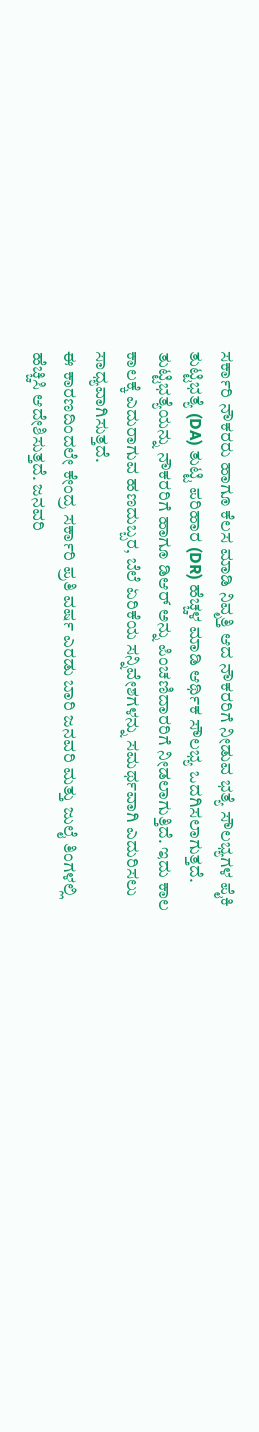ಸರ್ಕಾರಿ ನೌಕರರು ಹಾಗೂ ಕೆಲಸ ಮಾಡಿ ನಿವೃತ್ತಿ ಆದ ನೌಕರರಿಗೆ ನೀಡುವ ಭತ್ಯೆ ಸೌಲಭ್ಯಗಳ ಪೈಕಿ ತುಟ್ಟಿಭತ್ಯೆ (DA) ತುಟ್ಟಿ ಪರಿಹಾರ (DR) ಹೆಚ್ಚಳ ಮಾಡಿ ಆರ್ಥಿಕ ಸೌಲಭ್ಯ ಒದಗಿಸಲಾಗುತ್ತದೆ. ತುಟ್ಟಿಭತ್ಯೆಯನ್ನು ನೌಕರರಿಗೆ ಹಾಗೂ ಡಿಆರ್ ಅನ್ನು ಪಿಂಚಣಿದಾರರಿಗೆ ನೀಡಲಾಗುತ್ತಿದೆ. ಇದು ಕಾಲ ಕಾಲಕ್ಕೆ ಎದುರಾಗುವ ಹಣದುಬ್ಬರ, ಬೆಲೆ ಏರಿಕೆಯ ಸನ್ನಿವೇಶಗಳನ್ನು ಸಮರ್ಥವಾಗಿ ಎದುರಿಸಲು ಸಾಧ್ಯವಾಗಿಸುತ್ತದೆ.
ಈ ಕಾರಣದಿಂದಲೇ ಕೇಂದ್ರ ಸರ್ಕಾರಿ ಪ್ರತಿ ವರ್ಷ ಎರಡು ಬಾರಿ ಜನವರಿ ಮತ್ತು ಜುಲೈ ತಿಂಗಳಲ್ಲಿ ಹೆಚ್ಚಿಸಿ ಆದೇಶಿಸುತ್ತದೆ. ಜನವರಿ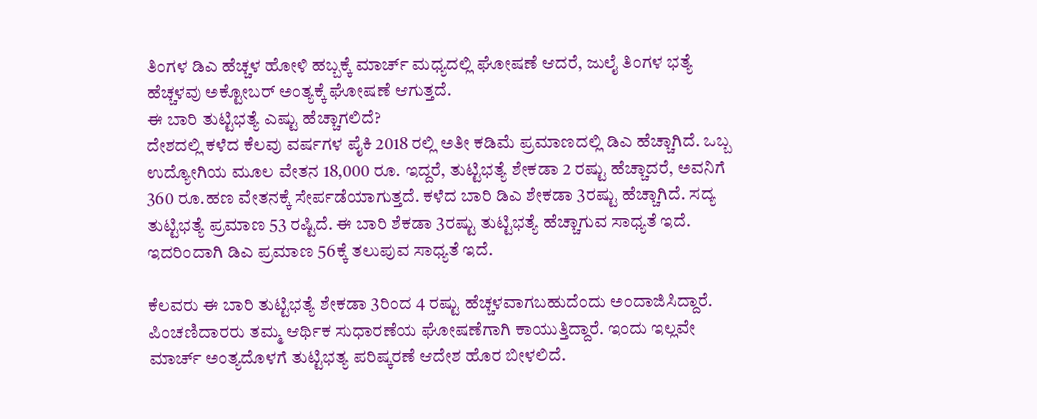ತಿಂಗಳ ಡಿಎ ಹೆಚ್ಚಳ ಹೋಳಿ ಹಬ್ಬಕ್ಕೆ ಮಾರ್ಚ್ ಮಧ್ಯದಲ್ಲಿ ಘೋಷಣೆ ಆದರೆ, ಜುಲೈ ತಿಂಗಳ ಭತ್ಯೆ ಹೆಚ್ಚಳವು ಅಕ್ಟೋಬರ್ ಅಂತ್ಯಕ್ಕೆ ಘೋಷಣೆ ಆಗುತ್ತದೆ.
ಈ ಬಾರಿ ತುಟ್ಟಿಭತ್ಯೆ ಎಷ್ಟು ಹೆಚ್ಚಾಗಲಿದೆ?
ದೇಶದಲ್ಲಿ ಕಳೆದ ಕೆಲವು ವರ್ಷಗಳ ಪೈಕಿ 2018 ರಲ್ಲಿ ಅತೀ ಕಡಿಮೆ ಪ್ರಮಾಣದಲ್ಲಿ ಡಿಎ ಹೆಚ್ಚಾಗಿದೆ. ಒಬ್ಬ ಉದ್ಯೋಗಿಯ ಮೂಲ ವೇತನ 18,000 ರೂ. ಇದ್ದರೆ, ತುಟ್ಟಿಭತ್ಯೆ ಶೇಕಡಾ 2 ರಷ್ಟು ಹೆಚ್ಚಾದರೆ, ಅವನಿಗೆ 360 ರೂ.ಹಣ ವೇತನಕ್ಕೆ ಸೇರ್ಪಡೆಯಾಗುತ್ತದೆ. ಕಳೆದ ಬಾರಿ ಡಿಎ ಶೇಕಡಾ 3ರಷ್ಟು ಹೆಚ್ಚಾಗಿದೆ. ಸದ್ಯ ತುಟ್ಟಿಭತ್ಯೆ ಪ್ರಮಾಣ 53 ರಷ್ಟಿದೆ. ಈ ಬಾರಿ ಶೆಕಡಾ 3ರಷ್ಟು ತುಟ್ಟಿಭತ್ಯೆ ಹೆಚ್ಚಾಗುವ ಸಾಧ್ಯತೆ ಇದೆ. ಇದರಿಂದಾಗಿ ಡಿಎ ಪ್ರಮಾಣ 56ಕ್ಕೆ ತಲುಪುವ ಸಾಧ್ಯತೆ ಇದೆ.

ಕೆಲವರು ಈ ಬಾರಿ ತುಟ್ಟಿಭತ್ಯೆ ಶೇಕಡಾ 3ರಿಂದ 4 ರಷ್ಟು ಹೆಚ್ಚಳವಾಗಬಹುದೆಂದು ಅಂದಾಜಿಸಿದ್ದಾರೆ. ಪಿಂಚಣಿದಾರರು ತಮ್ಮ ಆರ್ಥಿಕ ಸುಧಾರಣೆಯ ಘೋಷಣೆಗಾಗಿ ಕಾಯುತ್ತಿದ್ದಾರೆ. ಇಂದು ಇಲ್ಲವೇ ಮಾರ್ಚ್ ಅಂತ್ಯದೊಳಗೆ ತುಟ್ಟಿಭತ್ಯ ಪರಿಷ್ಕರಣೆ ಆದೇಶ ಹೊರ ಬೀಳಲಿದೆ.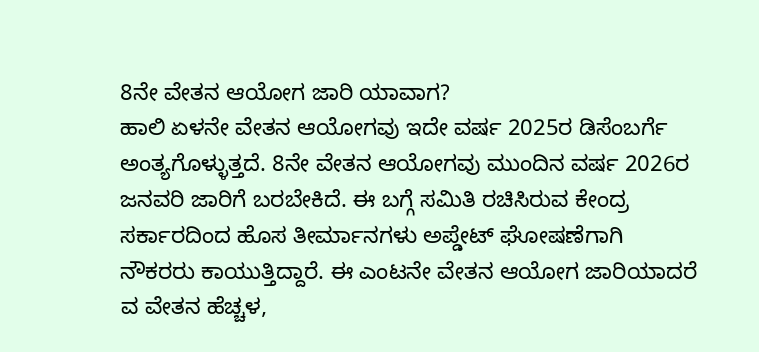8ನೇ ವೇತನ ಆಯೋಗ ಜಾರಿ ಯಾವಾಗ?
ಹಾಲಿ ಏಳನೇ ವೇತನ ಆಯೋಗವು ಇದೇ ವರ್ಷ 2025ರ ಡಿಸೆಂಬರ್ಗೆ ಅಂತ್ಯಗೊಳ್ಳುತ್ತದೆ. 8ನೇ ವೇತನ ಆಯೋಗವು ಮುಂದಿನ ವರ್ಷ 2026ರ ಜನವರಿ ಜಾರಿಗೆ ಬರಬೇಕಿದೆ. ಈ ಬಗ್ಗೆ ಸಮಿತಿ ರಚಿಸಿರುವ ಕೇಂದ್ರ ಸರ್ಕಾರದಿಂದ ಹೊಸ ತೀರ್ಮಾನಗಳು ಅಪ್ಡೇಟ್ ಘೋಷಣೆಗಾಗಿ ನೌಕರರು ಕಾಯುತ್ತಿದ್ದಾರೆ. ಈ ಎಂಟನೇ ವೇತನ ಆಯೋಗ ಜಾರಿಯಾದರೆ ವ ವೇತನ ಹೆಚ್ಚಳ,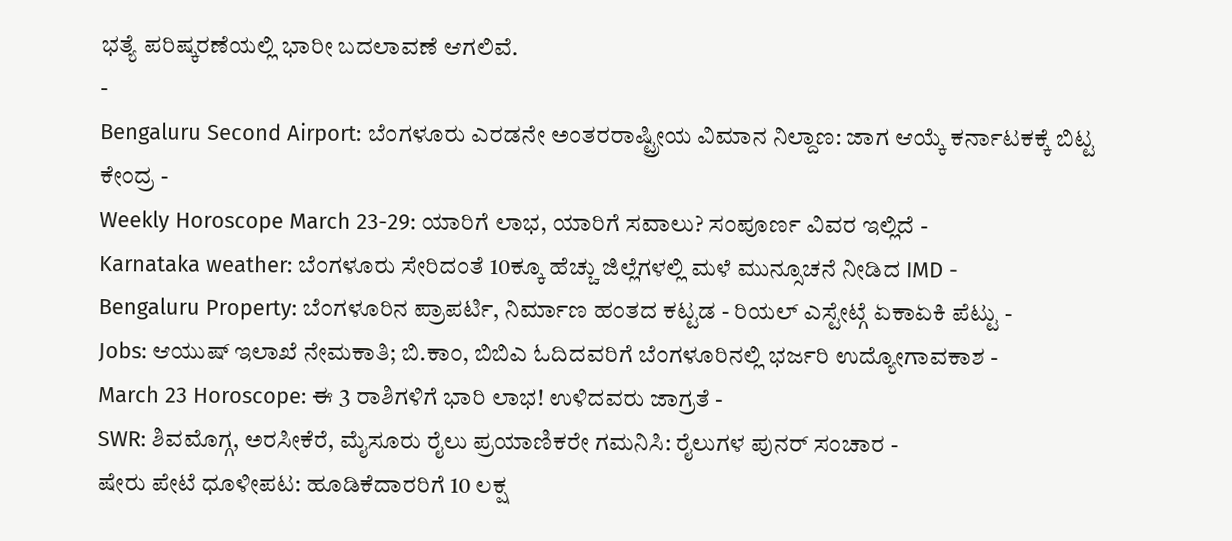ಭತ್ಯೆ ಪರಿಷ್ಕರಣೆಯಲ್ಲಿ ಭಾರೀ ಬದಲಾವಣೆ ಆಗಲಿವೆ.
-
Bengaluru Second Airport: ಬೆಂಗಳೂರು ಎರಡನೇ ಅಂತರರಾಷ್ಟ್ರೀಯ ವಿಮಾನ ನಿಲ್ದಾಣ: ಜಾಗ ಆಯ್ಕೆ ಕರ್ನಾಟಕಕ್ಕೆ ಬಿಟ್ಟ ಕೇಂದ್ರ -
Weekly Horoscope March 23-29: ಯಾರಿಗೆ ಲಾಭ, ಯಾರಿಗೆ ಸವಾಲು? ಸಂಪೂರ್ಣ ವಿವರ ಇಲ್ಲಿದೆ -
Karnataka weather: ಬೆಂಗಳೂರು ಸೇರಿದಂತೆ 10ಕ್ಕೂ ಹೆಚ್ಚು ಜಿಲ್ಲೆಗಳಲ್ಲಿ ಮಳೆ ಮುನ್ಸೂಚನೆ ನೀಡಿದ IMD -
Bengaluru Property: ಬೆಂಗಳೂರಿನ ಪ್ರಾಪರ್ಟಿ, ನಿರ್ಮಾಣ ಹಂತದ ಕಟ್ಟಡ - ರಿಯಲ್ ಎಸ್ಟೇಟ್ಗೆ ಏಕಾಏಕಿ ಪೆಟ್ಟು -
Jobs: ಆಯುಷ್ ಇಲಾಖೆ ನೇಮಕಾತಿ; ಬಿ.ಕಾಂ, ಬಿಬಿಎ ಓದಿದವರಿಗೆ ಬೆಂಗಳೂರಿನಲ್ಲಿ ಭರ್ಜರಿ ಉದ್ಯೋಗಾವಕಾಶ -
March 23 Horoscope: ಈ 3 ರಾಶಿಗಳಿಗೆ ಭಾರಿ ಲಾಭ! ಉಳಿದವರು ಜಾಗ್ರತೆ -
SWR: ಶಿವಮೊಗ್ಗ, ಅರಸೀಕೆರೆ, ಮೈಸೂರು ರೈಲು ಪ್ರಯಾಣಿಕರೇ ಗಮನಿಸಿ: ರೈಲುಗಳ ಪುನರ್ ಸಂಚಾರ -
ಷೇರು ಪೇಟೆ ಧೂಳೀಪಟ: ಹೂಡಿಕೆದಾರರಿಗೆ 10 ಲಕ್ಷ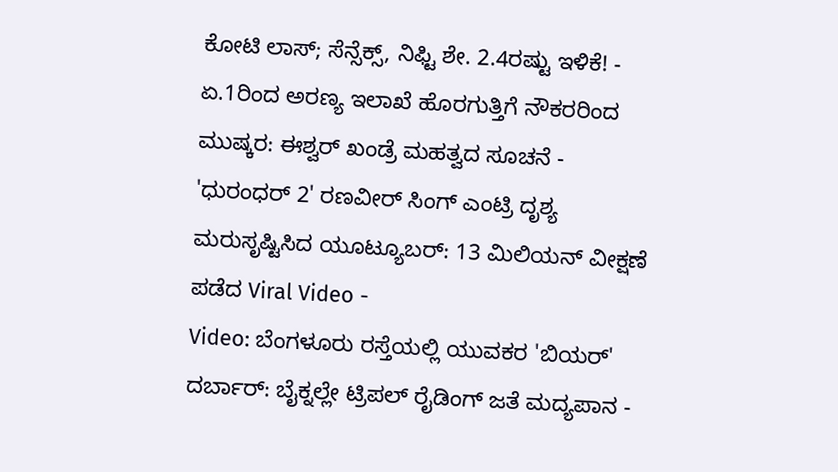ಕೋಟಿ ಲಾಸ್; ಸೆನ್ಸೆಕ್ಸ್, ನಿಫ್ಟಿ ಶೇ. 2.4ರಷ್ಟು ಇಳಿಕೆ! -
ಏ.1ರಿಂದ ಅರಣ್ಯ ಇಲಾಖೆ ಹೊರಗುತ್ತಿಗೆ ನೌಕರರಿಂದ ಮುಷ್ಕರ: ಈಶ್ವರ್ ಖಂಡ್ರೆ ಮಹತ್ವದ ಸೂಚನೆ -
'ಧುರಂಧರ್ 2' ರಣವೀರ್ ಸಿಂಗ್ ಎಂಟ್ರಿ ದೃಶ್ಯ ಮರುಸೃಷ್ಟಿಸಿದ ಯೂಟ್ಯೂಬರ್: 13 ಮಿಲಿಯನ್ ವೀಕ್ಷಣೆ ಪಡೆದ Viral Video -
Video: ಬೆಂಗಳೂರು ರಸ್ತೆಯಲ್ಲಿ ಯುವಕರ 'ಬಿಯರ್' ದರ್ಬಾರ್: ಬೈಕ್ನಲ್ಲೇ ಟ್ರಿಪಲ್ ರೈಡಿಂಗ್ ಜತೆ ಮದ್ಯಪಾನ -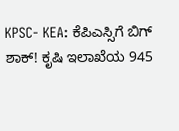KPSC- KEA: ಕೆಪಿಎಸ್ಸಿಗೆ ಬಿಗ್ ಶಾಕ್! ಕೃಷಿ ಇಲಾಖೆಯ 945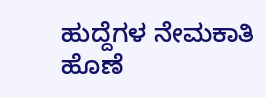ಹುದ್ದೆಗಳ ನೇಮಕಾತಿ ಹೊಣೆ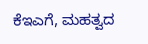ಕೆಇಎಗೆ, ಮಹತ್ವದ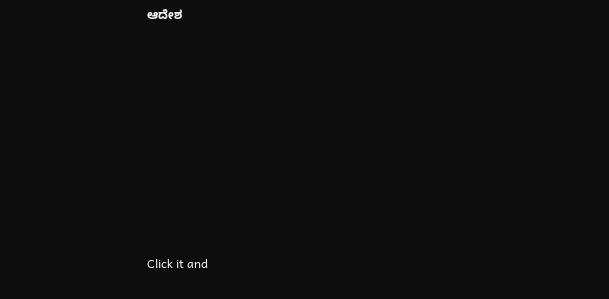ಆದೇಶ












Click it and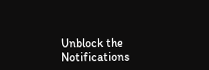Unblock the Notifications